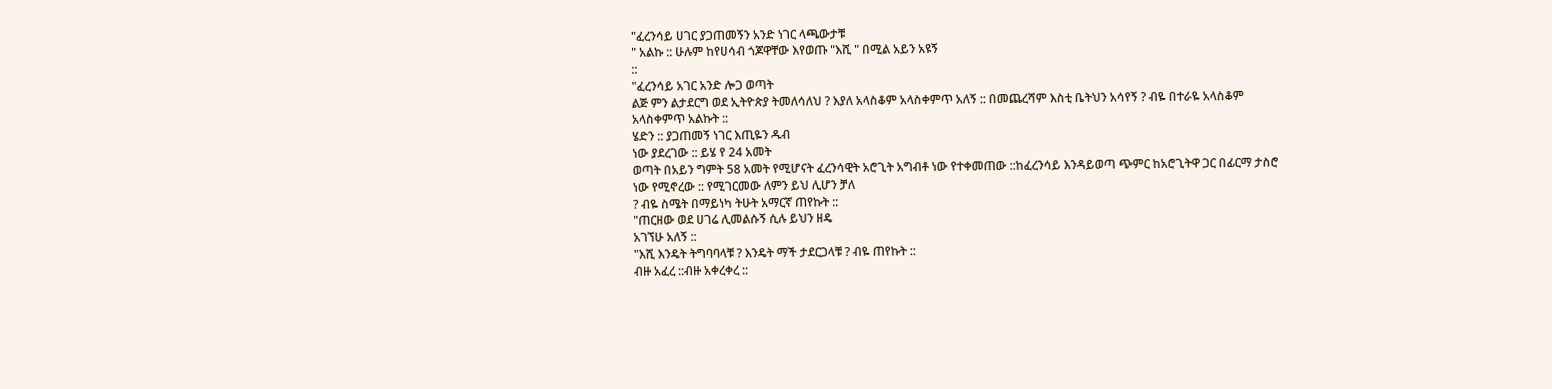"ፈረንሳይ ሀገር ያጋጠመኝን አንድ ነገር ላጫውታቹ
" አልኩ :: ሁሉም ከየሀሳብ ጎጆዋቸው እየወጡ "እሺ " በሚል አይን አዩኝ
::
"ፈረንሳይ አገር አንድ ሎጋ ወጣት
ልጅ ምን ልታደርግ ወደ ኢትዮጵያ ትመለሳለህ ? እያለ አላስቆም አላስቀምጥ አለኝ :: በመጨረሻም እስቲ ቤትህን አሳየኝ ? ብዬ በተራዬ አላስቆም
አላስቀምጥ አልኩት ::
ሄድን :: ያጋጠመኝ ነገር እጢዬን ዱብ
ነው ያደረገው :: ይሄ የ 24 አመት
ወጣት በአይን ግምት 58 አመት የሚሆናት ፈረንሳዊት አሮጊት አግብቶ ነው የተቀመጠው ::ከፈረንሳይ እንዳይወጣ ጭምር ከአሮጊትዋ ጋር በፊርማ ታስሮ
ነው የሚኖረው :: የሚገርመው ለምን ይህ ሊሆን ቻለ
? ብዬ ስሜት በማይነካ ትሁት አማርኛ ጠየኩት ::
"ጠርዘው ወደ ሀገሬ ሊመልሱኝ ሲሉ ይህን ዘዴ
አገኘሁ አለኝ ::
"እሺ እንዴት ትግባባላቹ ? እንዴት ማች ታደርጋላቹ ? ብዬ ጠየኩት ::
ብዙ አፈረ ::ብዙ አቀረቀረ ::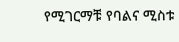የሚገርማቹ የባልና ሚስቱ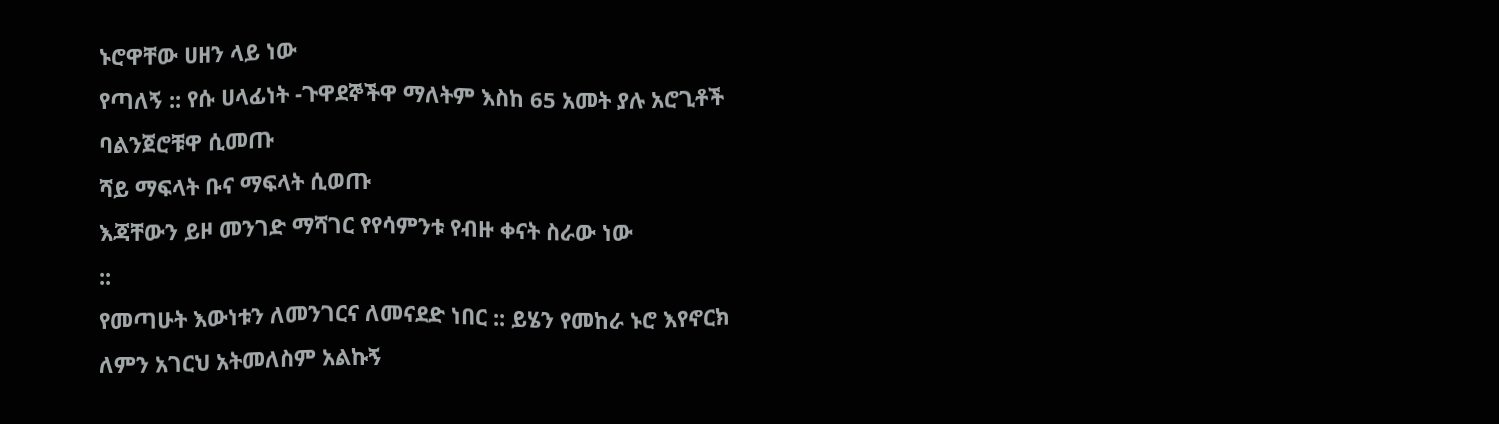ኑሮዋቸው ሀዘን ላይ ነው
የጣለኝ :: የሱ ሀላፊነት -ጉዋደኞችዋ ማለትም እስከ 65 አመት ያሉ አሮጊቶች
ባልንጀሮቹዋ ሲመጡ
ሻይ ማፍላት ቡና ማፍላት ሲወጡ
እጃቸውን ይዞ መንገድ ማሻገር የየሳምንቱ የብዙ ቀናት ስራው ነው
::
የመጣሁት እውነቱን ለመንገርና ለመናደድ ነበር :: ይሄን የመከራ ኑሮ እየኖርክ
ለምን አገርህ አትመለስም አልኩኝ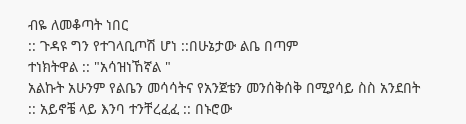ብዬ ለመቆጣት ነበር
:: ጉዳዩ ግን የተገላቢጦሽ ሆነ ::በሁኔታው ልቤ በጣም
ተነክትዋል :: "አሳዝነኸኛል "
አልኩት አሁንም የልቤን መሳሳትና የአንጀቴን መንሰቅሰቅ በሚያሳይ ስስ አንደበት
:: አይኖቼ ላይ እንባ ተንቸረፈፈ :: በኑሮው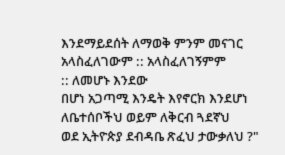እንደማይደሰት ለማወቅ ምንም መናገር
አላስፈለገውም :: አላስፈለገኝምም
:: ለመሆኑ እንደው
በሆነ አጋጣሚ እንዴት እየኖርክ እንደሆነ ለቤተሰቦችህ ወይም ለቅርብ ጓደኛህ
ወደ ኢትዮጵያ ደብዳቤ ጽፈህ ታውቃለህ ?"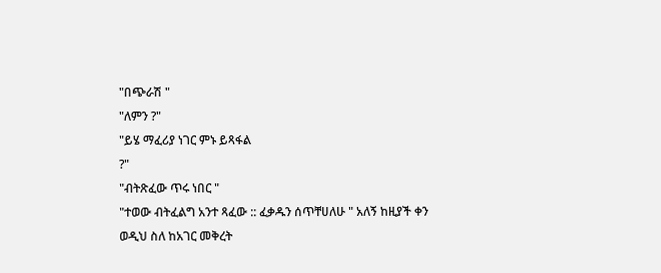"በጭራሽ "
"ለምን ?"
"ይሄ ማፈሪያ ነገር ምኑ ይጻፋል
?"
"ብትጽፈው ጥሩ ነበር "
"ተወው ብትፈልግ አንተ ጻፈው :: ፈቃዱን ሰጥቸሀለሁ " አለኝ ከዚያች ቀን
ወዲህ ስለ ከአገር መቅረት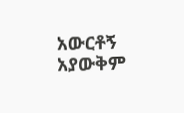አውርቶኝ አያውቅም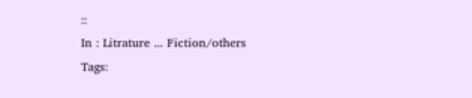::
In : Litrature ... Fiction/others
Tags: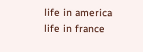life in america
life in france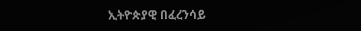ኢትዮጵያዊ በፈረንሳይ